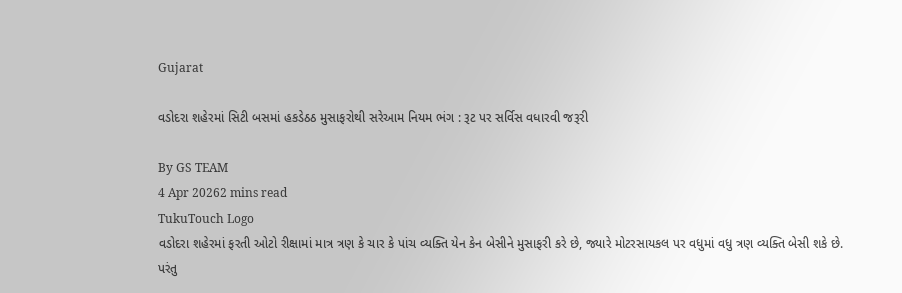Gujarat

વડોદરા શહેરમાં સિટી બસમાં હકડેઠઠ મુસાફરોથી સરેઆમ નિયમ ભંગ : રૂટ પર સર્વિસ વધારવી જરૂરી

By GS TEAM
4 Apr 20262 mins read
TukuTouch Logo
વડોદરા શહેરમાં ફરતી ઓટો રીક્ષામાં માત્ર ત્રણ કે ચાર કે પાંચ વ્યક્તિ યેન કેન બેસીને મુસાફરી કરે છે, જ્યારે મોટરસાયકલ પર વધુમાં વધુ ત્રણ વ્યક્તિ બેસી શકે છે. પરંતુ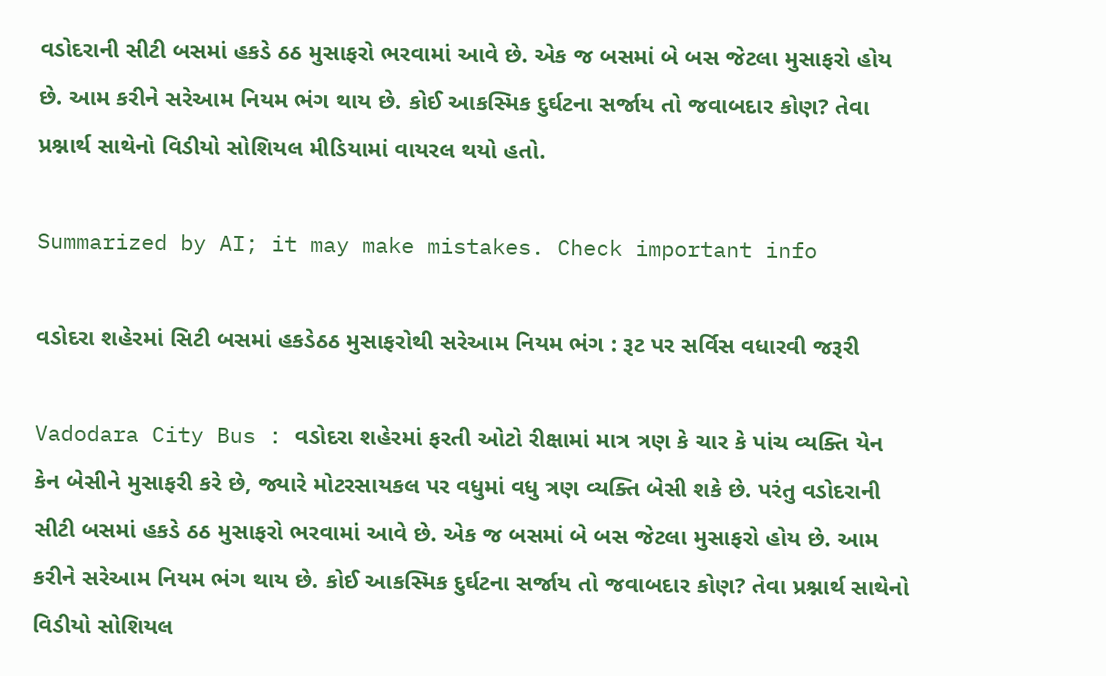વડોદરાની સીટી બસમાં હકડે ઠઠ મુસાફરો ભરવામાં આવે છે. એક જ બસમાં બે બસ જેટલા મુસાફરો હોય છે. આમ કરીને સરેઆમ નિયમ ભંગ થાય છે. કોઈ આકસ્મિક દુર્ઘટના સર્જાય તો જવાબદાર કોણ? તેવા પ્રશ્નાર્થ સાથેનો વિડીયો સોશિયલ મીડિયામાં વાયરલ થયો હતો.

Summarized by AI; it may make mistakes. Check important info

વડોદરા શહેરમાં સિટી બસમાં હકડેઠઠ મુસાફરોથી સરેઆમ નિયમ ભંગ : રૂટ પર સર્વિસ વધારવી જરૂરી

Vadodara City Bus : વડોદરા શહેરમાં ફરતી ઓટો રીક્ષામાં માત્ર ત્રણ કે ચાર કે પાંચ વ્યક્તિ યેન કેન બેસીને મુસાફરી કરે છે, જ્યારે મોટરસાયકલ પર વધુમાં વધુ ત્રણ વ્યક્તિ બેસી શકે છે. પરંતુ વડોદરાની સીટી બસમાં હકડે ઠઠ મુસાફરો ભરવામાં આવે છે. એક જ બસમાં બે બસ જેટલા મુસાફરો હોય છે. આમ કરીને સરેઆમ નિયમ ભંગ થાય છે. કોઈ આકસ્મિક દુર્ઘટના સર્જાય તો જવાબદાર કોણ? તેવા પ્રશ્નાર્થ સાથેનો વિડીયો સોશિયલ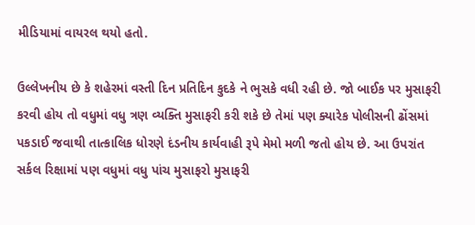મીડિયામાં વાયરલ થયો હતો.

ઉલ્લેખનીય છે કે શહેરમાં વસ્તી દિન પ્રતિદિન કુદકે ને ભુસકે વધી રહી છે. જો બાઈક પર મુસાફરી કરવી હોય તો વધુમાં વધુ ત્રણ વ્યક્તિ મુસાફરી કરી શકે છે તેમાં પણ ક્યારેક પોલીસની ઢોંસમાં પકડાઈ જવાથી તાત્કાલિક ધોરણે દંડનીય કાર્યવાહી રૂપે મેમો મળી જતો હોય છે. આ ઉપરાંત સર્કલ રિક્ષામાં પણ વધુમાં વધુ પાંચ મુસાફરો મુસાફરી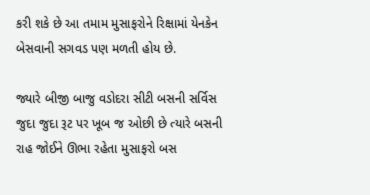કરી શકે છે આ તમામ મુસાફરોને રિક્ષામાં યેનકેન બેસવાની સગવડ પણ મળતી હોય છે.

જ્યારે બીજી બાજુ વડોદરા સીટી બસની સર્વિસ જુદા જુદા રૂટ પર ખૂબ જ ઓછી છે ત્યારે બસની રાહ જોઈને ઊભા રહેતા મુસાફરો બસ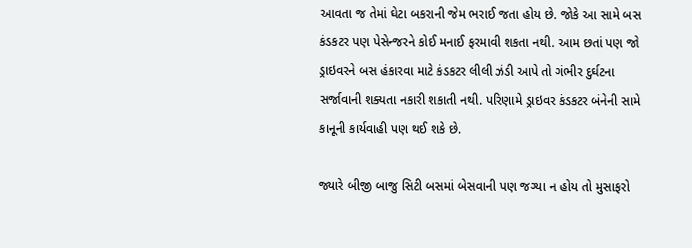આવતા જ તેમાં ઘેટા બકરાની જેમ ભરાઈ જતા હોય છે. જોકે આ સામે બસ કંડકટર પણ પેસેન્જરને કોઈ મનાઈ ફરમાવી શકતા નથી. આમ છતાં પણ જો ડ્રાઇવરને બસ હંકારવા માટે કંડકટર લીલી ઝંડી આપે તો ગંભીર દુર્ઘટના સર્જાવાની શક્યતા નકારી શકાતી નથી. પરિણામે ડ્રાઇવર કંડકટર બંનેની સામે કાનૂની કાર્યવાહી પણ થઈ શકે છે.

જ્યારે બીજી બાજુ સિટી બસમાં બેસવાની પણ જગ્યા ન હોય તો મુસાફરો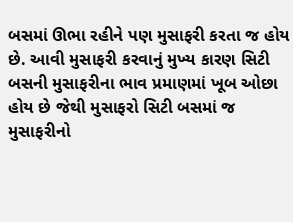બસમાં ઊભા રહીને પણ મુસાફરી કરતા જ હોય છે. આવી મુસાફરી કરવાનું મુખ્ય કારણ સિટી બસની મુસાફરીના ભાવ પ્રમાણમાં ખૂબ ઓછા હોય છે જેથી મુસાફરો સિટી બસમાં જ મુસાફરીનો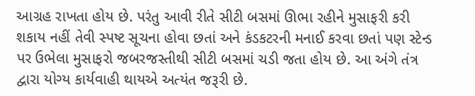આગ્રહ રાખતા હોય છે. પરંતુ આવી રીતે સીટી બસમાં ઊભા રહીને મુસાફરી કરી શકાય નહીં તેવી સ્પષ્ટ સૂચના હોવા છતાં અને કંડકટરની મનાઈ કરવા છતાં પણ સ્ટેન્ડ પર ઉભેલા મુસાફરો જબરજસ્તીથી સીટી બસમાં ચડી જતા હોય છે. આ અંગે તંત્ર દ્વારા યોગ્ય કાર્યવાહી થાયએ અત્યંત જરૂરી છે.